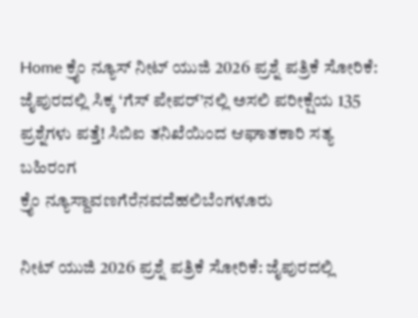Home ಕ್ರೈಂ ನ್ಯೂಸ್ ನೀಟ್ ಯುಜಿ 2026 ಪ್ರಶ್ನೆ ಪತ್ರಿಕೆ ಸೋರಿಕೆ: ಜೈಪುರದಲ್ಲಿ ಸಿಕ್ಕ ‘ಗೆಸ್ ಪೇಪರ್’ನಲ್ಲಿ ಅಸಲಿ ಪರೀಕ್ಷೆಯ 135 ಪ್ರಶ್ನೆಗಳು ಪತ್ತೆ! ಸಿಬಿಐ ತನಿಖೆಯಿಂದ ಆಘಾತಕಾರಿ ಸತ್ಯ ಬಹಿರಂಗ
ಕ್ರೈಂ ನ್ಯೂಸ್ದಾವಣಗೆರೆನವದೆಹಲಿಬೆಂಗಳೂರು

ನೀಟ್ ಯುಜಿ 2026 ಪ್ರಶ್ನೆ ಪತ್ರಿಕೆ ಸೋರಿಕೆ: ಜೈಪುರದಲ್ಲಿ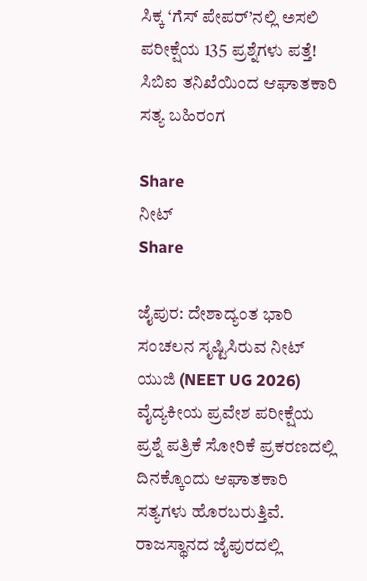ಸಿಕ್ಕ ‘ಗೆಸ್ ಪೇಪರ್’ನಲ್ಲಿ ಅಸಲಿ ಪರೀಕ್ಷೆಯ 135 ಪ್ರಶ್ನೆಗಳು ಪತ್ತೆ! ಸಿಬಿಐ ತನಿಖೆಯಿಂದ ಆಘಾತಕಾರಿ ಸತ್ಯ ಬಹಿರಂಗ

Share
ನೀಟ್
Share

ಜೈಪುರ: ದೇಶಾದ್ಯಂತ ಭಾರಿ ಸಂಚಲನ ಸೃಷ್ಟಿಸಿರುವ ನೀಟ್ ಯುಜಿ (NEET UG 2026) ವೈದ್ಯಕೀಯ ಪ್ರವೇಶ ಪರೀಕ್ಷೆಯ ಪ್ರಶ್ನೆ ಪತ್ರಿಕೆ ಸೋರಿಕೆ ಪ್ರಕರಣದಲ್ಲಿ ದಿನಕ್ಕೊಂದು ಆಘಾತಕಾರಿ ಸತ್ಯಗಳು ಹೊರಬರುತ್ತಿವೆ. ರಾಜಸ್ಥಾನದ ಜೈಪುರದಲ್ಲಿ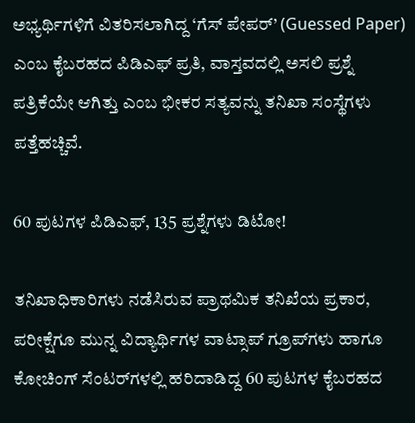ಅಭ್ಯರ್ಥಿಗಳಿಗೆ ವಿತರಿಸಲಾಗಿದ್ದ ‘ಗೆಸ್ ಪೇಪರ್’ (Guessed Paper) ಎಂಬ ಕೈಬರಹದ ಪಿಡಿಎಫ್ ಪ್ರತಿ, ವಾಸ್ತವದಲ್ಲಿ ಅಸಲಿ ಪ್ರಶ್ನೆ ಪತ್ರಿಕೆಯೇ ಆಗಿತ್ತು ಎಂಬ ಭೀಕರ ಸತ್ಯವನ್ನು ತನಿಖಾ ಸಂಸ್ಥೆಗಳು ಪತ್ತೆಹಚ್ಚಿವೆ.

60 ಪುಟಗಳ ಪಿಡಿಎಫ್, 135 ಪ್ರಶ್ನೆಗಳು ಡಿಟೋ!

ತನಿಖಾಧಿಕಾರಿಗಳು ನಡೆಸಿರುವ ಪ್ರಾಥಮಿಕ ತನಿಖೆಯ ಪ್ರಕಾರ, ಪರೀಕ್ಷೆಗೂ ಮುನ್ನ ವಿದ್ಯಾರ್ಥಿಗಳ ವಾಟ್ಸಾಪ್ ಗ್ರೂಪ್‌ಗಳು ಹಾಗೂ ಕೋಚಿಂಗ್ ಸೆಂಟರ್‌ಗಳಲ್ಲಿ ಹರಿದಾಡಿದ್ದ 60 ಪುಟಗಳ ಕೈಬರಹದ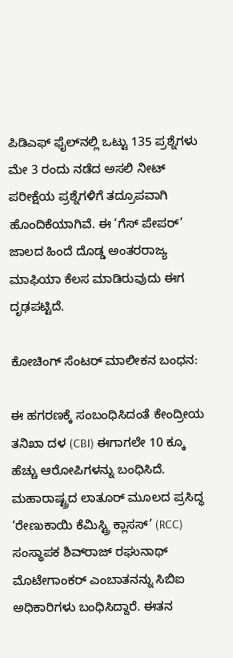ಪಿಡಿಎಫ್ ಫೈಲ್‌ನಲ್ಲಿ ಒಟ್ಟು 135 ಪ್ರಶ್ನೆಗಳು ಮೇ 3 ರಂದು ನಡೆದ ಅಸಲಿ ನೀಟ್ ಪರೀಕ್ಷೆಯ ಪ್ರಶ್ನೆಗಳಿಗೆ ತದ್ರೂಪವಾಗಿ ಹೊಂದಿಕೆಯಾಗಿವೆ. ಈ ‘ಗೆಸ್ ಪೇಪರ್’ ಜಾಲದ ಹಿಂದೆ ದೊಡ್ಡ ಅಂತರರಾಜ್ಯ ಮಾಫಿಯಾ ಕೆಲಸ ಮಾಡಿರುವುದು ಈಗ ದೃಢಪಟ್ಟಿದೆ.

ಕೋಚಿಂಗ್ ಸೆಂಟರ್ ಮಾಲೀಕನ ಬಂಧನ:

ಈ ಹಗರಣಕ್ಕೆ ಸಂಬಂಧಿಸಿದಂತೆ ಕೇಂದ್ರೀಯ ತನಿಖಾ ದಳ (CBI) ಈಗಾಗಲೇ 10 ಕ್ಕೂ ಹೆಚ್ಚು ಆರೋಪಿಗಳನ್ನು ಬಂಧಿಸಿದೆ. ಮಹಾರಾಷ್ಟ್ರದ ಲಾತೂರ್ ಮೂಲದ ಪ್ರಸಿದ್ಧ ‘ರೇಣುಕಾಯಿ ಕೆಮಿಸ್ಟ್ರಿ ಕ್ಲಾಸಸ್’ (RCC) ಸಂಸ್ಥಾಪಕ ಶಿವ್‌ರಾಜ್ ರಘುನಾಥ್ ಮೊಟೇಗಾಂಕರ್ ಎಂಬಾತನನ್ನು ಸಿಬಿಐ ಅಧಿಕಾರಿಗಳು ಬಂಧಿಸಿದ್ದಾರೆ. ಈತನ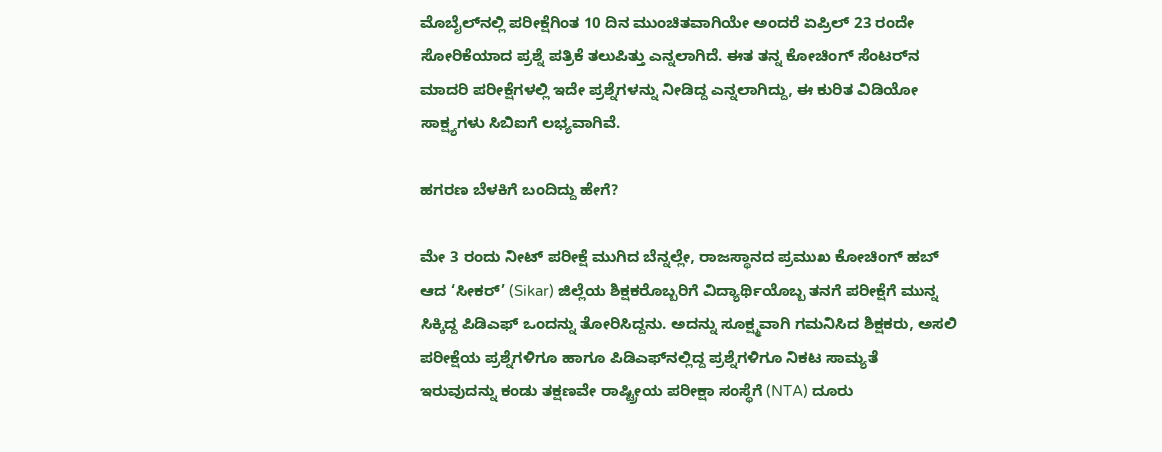ಮೊಬೈಲ್‌ನಲ್ಲಿ ಪರೀಕ್ಷೆಗಿಂತ 10 ದಿನ ಮುಂಚಿತವಾಗಿಯೇ ಅಂದರೆ ಏಪ್ರಿಲ್ 23 ರಂದೇ ಸೋರಿಕೆಯಾದ ಪ್ರಶ್ನೆ ಪತ್ರಿಕೆ ತಲುಪಿತ್ತು ಎನ್ನಲಾಗಿದೆ. ಈತ ತನ್ನ ಕೋಚಿಂಗ್ ಸೆಂಟರ್‌ನ ಮಾದರಿ ಪರೀಕ್ಷೆಗಳಲ್ಲಿ ಇದೇ ಪ್ರಶ್ನೆಗಳನ್ನು ನೀಡಿದ್ದ ಎನ್ನಲಾಗಿದ್ದು, ಈ ಕುರಿತ ವಿಡಿಯೋ ಸಾಕ್ಷ್ಯಗಳು ಸಿಬಿಐಗೆ ಲಭ್ಯವಾಗಿವೆ.

ಹಗರಣ ಬೆಳಕಿಗೆ ಬಂದಿದ್ದು ಹೇಗೆ?

ಮೇ 3 ರಂದು ನೀಟ್ ಪರೀಕ್ಷೆ ಮುಗಿದ ಬೆನ್ನಲ್ಲೇ, ರಾಜಸ್ಥಾನದ ಪ್ರಮುಖ ಕೋಚಿಂಗ್ ಹಬ್ ಆದ ‘ಸೀಕರ್’ (Sikar) ಜಿಲ್ಲೆಯ ಶಿಕ್ಷಕರೊಬ್ಬರಿಗೆ ವಿದ್ಯಾರ್ಥಿಯೊಬ್ಬ ತನಗೆ ಪರೀಕ್ಷೆಗೆ ಮುನ್ನ ಸಿಕ್ಕಿದ್ದ ಪಿಡಿಎಫ್ ಒಂದನ್ನು ತೋರಿಸಿದ್ದನು. ಅದನ್ನು ಸೂಕ್ಷ್ಮವಾಗಿ ಗಮನಿಸಿದ ಶಿಕ್ಷಕರು, ಅಸಲಿ ಪರೀಕ್ಷೆಯ ಪ್ರಶ್ನೆಗಳಿಗೂ ಹಾಗೂ ಪಿಡಿಎಫ್‌ನಲ್ಲಿದ್ದ ಪ್ರಶ್ನೆಗಳಿಗೂ ನಿಕಟ ಸಾಮ್ಯತೆ ಇರುವುದನ್ನು ಕಂಡು ತಕ್ಷಣವೇ ರಾಷ್ಟ್ರೀಯ ಪರೀಕ್ಷಾ ಸಂಸ್ಥೆಗೆ (NTA) ದೂರು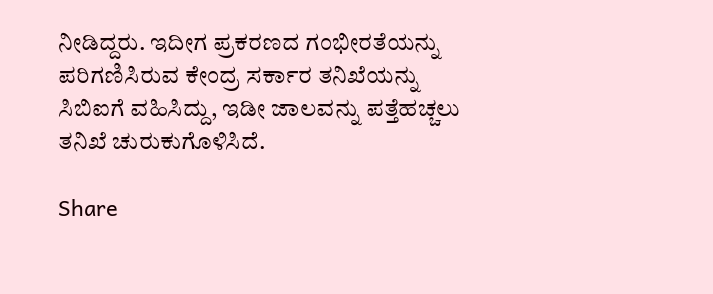ನೀಡಿದ್ದರು. ಇದೀಗ ಪ್ರಕರಣದ ಗಂಭೀರತೆಯನ್ನು ಪರಿಗಣಿಸಿರುವ ಕೇಂದ್ರ ಸರ್ಕಾರ ತನಿಖೆಯನ್ನು ಸಿಬಿಐಗೆ ವಹಿಸಿದ್ದು, ಇಡೀ ಜಾಲವನ್ನು ಪತ್ತೆಹಚ್ಚಲು ತನಿಖೆ ಚುರುಕುಗೊಳಿಸಿದೆ.

Share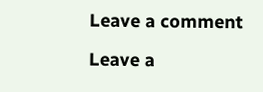Leave a comment

Leave a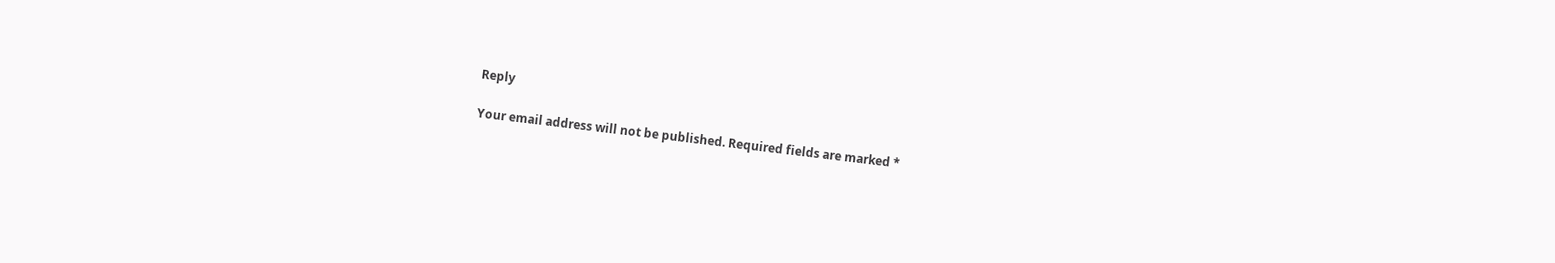Reply

Your email address will not be published. Required fields are marked *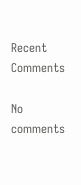Recent Comments

No comments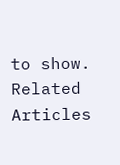to show.
Related Articles